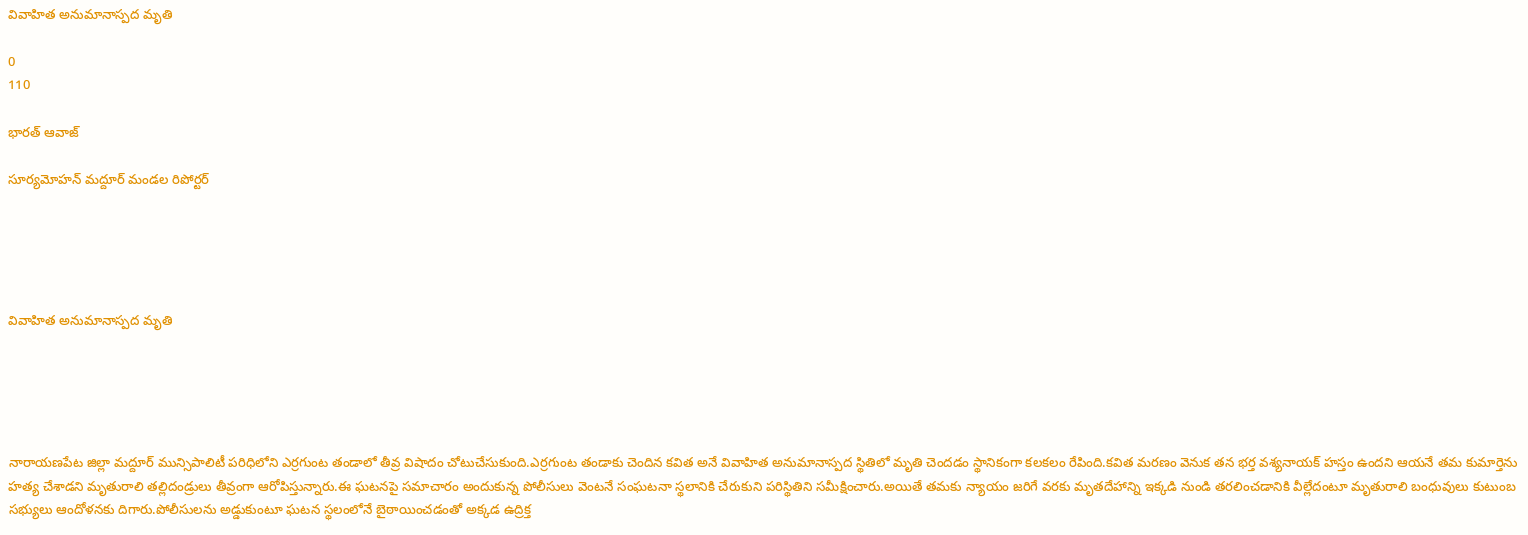వివాహిత అనుమానాస్పద మృతి

0
110

భారత్ ఆవాజ్

సూర్యమోహన్ మద్దూర్ మండల రిపోర్టర్





వివాహిత అనుమానాస్పద మృతి





నారాయణపేట జిల్లా మద్దూర్ మున్సిపాలిటీ పరిధిలోని ఎర్రగుంట తండాలో తీవ్ర విషాదం చోటుచేసుకుంది.ఎర్రగుంట తండాకు చెందిన కవిత అనే వివాహిత అనుమానాస్పద స్థితిలో మృతి చెందడం స్థానికంగా కలకలం రేపింది.కవిత మరణం వెనుక తన భర్త వశ్యనాయక్ హస్తం ఉందని ఆయనే తమ కుమార్తెను హత్య చేశాడని మృతురాలి తల్లిదండ్రులు తీవ్రంగా ఆరోపిస్తున్నారు.ఈ ఘటనపై సమాచారం అందుకున్న పోలీసులు వెంటనే సంఘటనా స్థలానికి చేరుకుని పరిస్థితిని సమీక్షించారు.అయితే తమకు న్యాయం జరిగే వరకు మృతదేహాన్ని ఇక్కడి నుండి తరలించడానికి వీల్లేదంటూ మృతురాలి బంధువులు కుటుంబ సభ్యులు ఆందోళనకు దిగారు.పోలీసులను అడ్డుకుంటూ ఘటన స్థలంలోనే బైఠాయించడంతో అక్కడ ఉద్రిక్త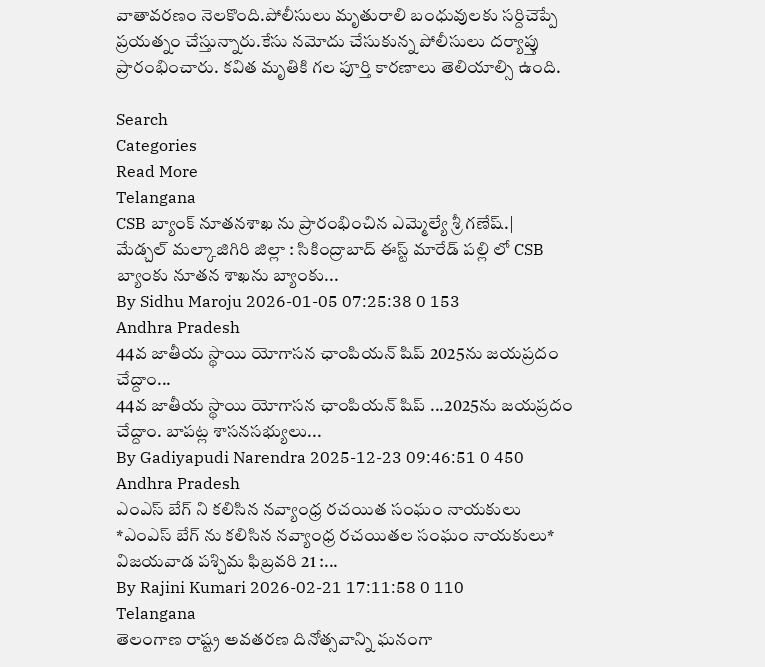వాతావరణం నెలకొంది.పోలీసులు మృతురాలి బంధువులకు సర్దిచెప్పే ప్రయత్నం చేస్తున్నారు.కేసు నమోదు చేసుకున్న పోలీసులు దర్యాప్తు ప్రారంభించారు. కవిత మృతికి గల పూర్తి కారణాలు తెలియాల్సి ఉంది.

Search
Categories
Read More
Telangana
CSB బ్యాంక్ నూతనశాఖ ను ప్రారంభించిన ఎమ్మెల్యే శ్రీ గణేష్.|
మేడ్చల్ మల్కాజిగిరి జిల్లా : సికింద్రాబాద్ ఈస్ట్ మారేడ్ పల్లి లో CSB బ్యాంకు నూతన శాఖను బ్యాంకు...
By Sidhu Maroju 2026-01-05 07:25:38 0 153
Andhra Pradesh
44వ జాతీయ స్థాయి యోగాసన ఛాంపియన్ షిప్ 2025ను జయప్రదం చేద్దాం...
44వ జాతీయ స్థాయి యోగాసన ఛాంపియన్ షిప్ ...2025ను జయప్రదం చేద్దాం. బాపట్ల శాసనసభ్యులు...
By Gadiyapudi Narendra 2025-12-23 09:46:51 0 450
Andhra Pradesh
ఎంఎస్ బేగ్ ని కలిసిన నవ్యాంధ్ర రచయిత సంఘం నాయకులు
*ఎంఎస్ బేగ్ ను కలిసిన నవ్యాంధ్ర రచయితల సంఘం నాయకులు*   విజయవాడ పశ్చిమ ఫిబ్రవరి 21 :...
By Rajini Kumari 2026-02-21 17:11:58 0 110
Telangana
తెలంగాణ రాష్ట్ర అవతరణ దినోత్సవాన్ని ఘనంగా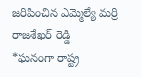జరిపించిన ఎమ్మెల్యే మర్రి రాజశేఖర్ రెడ్డి
*ఘనంగా రాష్ట్ర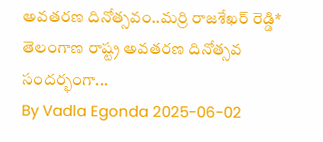అవతరణ దినోత్సవం..మర్రి రాజశేఖర్ రెడ్డి* తెలంగాణ రాష్ట్ర అవతరణ దినోత్సవ సందర్భంగా...
By Vadla Egonda 2025-06-02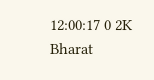12:00:17 0 2K
Bharat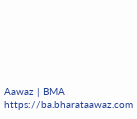Aawaz | BMA https://ba.bharataawaz.com